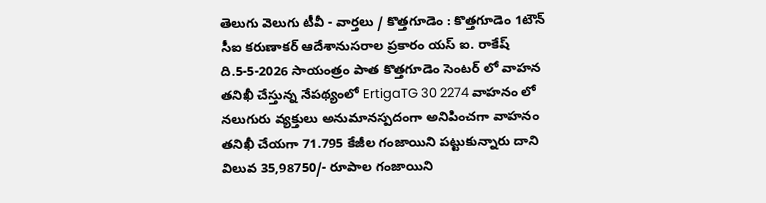తెలుగు వెలుగు టీవీ - వార్తలు / కొత్తగూడెం : కొత్తగూడెం 1టౌన్ సీఐ కరుణాకర్ ఆదేశానుసరాల ప్రకారం యస్ ఐ. రాకేష్ ది.5-5-2026 సాయంత్రం పాత కొత్తగూడెం సెంటర్ లో వాహన తనిఖీ చేస్తున్న నేపథ్యంలో ErtigaTG 30 2274 వాహనం లో నలుగురు వ్యక్తులు అనుమానస్పదంగా అనిపించగా వాహనం తనిఖీ చేయగా 71.795 కేజీల గంజాయిని పట్టుకున్నారు దాని విలువ 35,98750/- రూపాల గంజాయిని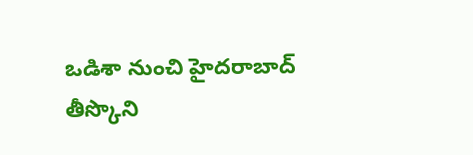ఒడిశా నుంచి హైదరాబాద్ తీస్కొని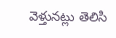వెళ్తునట్లు తెలిసి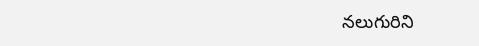నలుగురిని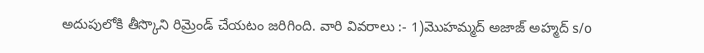అదుపులోకి తీస్కొని రిమ్రెండ్ చేయటం జరిగింది. వారి వివరాలు :- 1)మొహమ్మద్ అజాజ్ అహ్మద్ s/o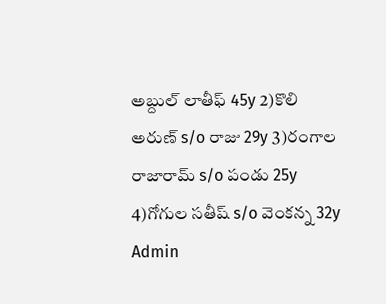అబ్దుల్ లాతీఫ్ 45y 2)కొలి అరుణ్ s/o రాజు 29y 3)రంగాల రాజారామ్ s/o పండు 25y 4)గోగుల సతీష్ s/o వెంకన్న 32y
Admin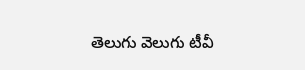తెలుగు వెలుగు టీవీ